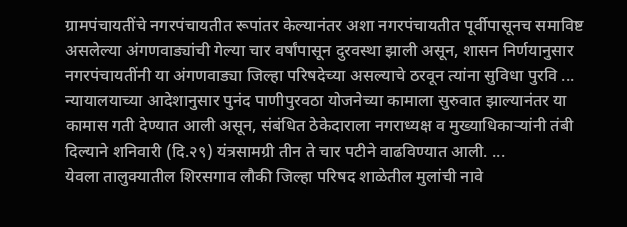ग्रामपंचायतींचे नगरपंचायतीत रूपांतर केल्यानंतर अशा नगरपंचायतीत पूर्वीपासूनच समाविष्ट असलेल्या अंगणवाड्यांची गेल्या चार वर्षांपासून दुरवस्था झाली असून, शासन निर्णयानुसार नगरपंचायतींनी या अंगणवाड्या जिल्हा परिषदेच्या असल्याचे ठरवून त्यांना सुविधा पुरवि ...
न्यायालयाच्या आदेशानुसार पुनंद पाणीपुरवठा योजनेच्या कामाला सुरुवात झाल्यानंतर या कामास गती देण्यात आली असून, संबंधित ठेकेदाराला नगराध्यक्ष व मुख्याधिकाऱ्यांनी तंबी दिल्याने शनिवारी (दि.२९) यंत्रसामग्री तीन ते चार पटीने वाढविण्यात आली. ...
येवला तालुक्यातील शिरसगाव लौकी जिल्हा परिषद शाळेतील मुलांची नावे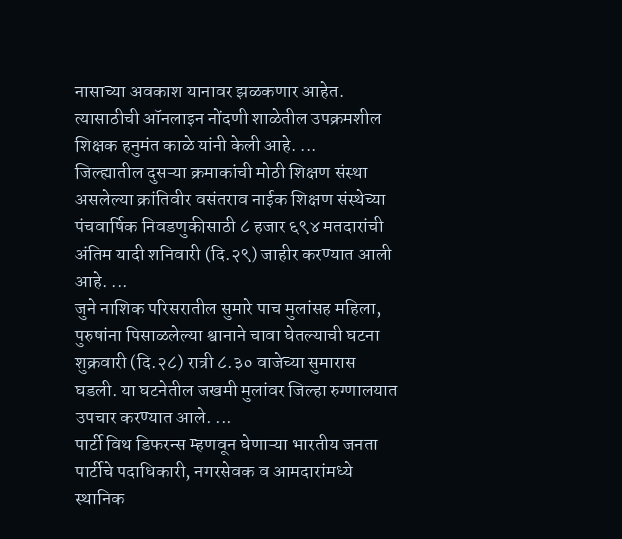नासाच्या अवकाश यानावर झळकणार आहेत. त्यासाठीची ऑनलाइन नोंदणी शाळेतील उपक्रमशील शिक्षक हनुमंत काळे यांनी केली आहे. ...
जिल्ह्यातील दुसऱ्या क्रमाकांची मोठी शिक्षण संस्था असलेल्या क्रांतिवीर वसंतराव नाईक शिक्षण संस्थेच्या पंचवार्षिक निवडणुकीसाठी ८ हजार ६९४ मतदारांची अंतिम यादी शनिवारी (दि.२९) जाहीर करण्यात आली आहे. ...
जुने नाशिक परिसरातील सुमारे पाच मुलांसह महिला, पुरुषांना पिसाळलेल्या श्वानाने चावा घेतल्याची घटना शुक्रवारी (दि.२८) रात्री ८.३० वाजेच्या सुमारास घडली. या घटनेतील जखमी मुलांवर जिल्हा रुग्णालयात उपचार करण्यात आले. ...
पार्टी विथ डिफरन्स म्हणवून घेणाऱ्या भारतीय जनता पार्टीचे पदाधिकारी, नगरसेवक व आमदारांमध्ये स्थानिक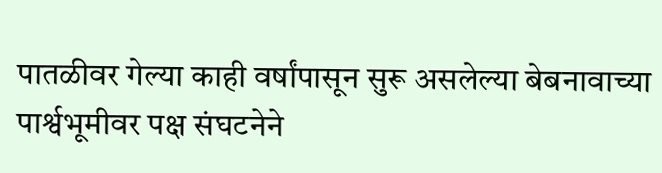पातळीवर गेल्या काही वर्षांपासून सुरू असलेल्या बेबनावाच्या पार्श्वभूमीवर पक्ष संघटनेने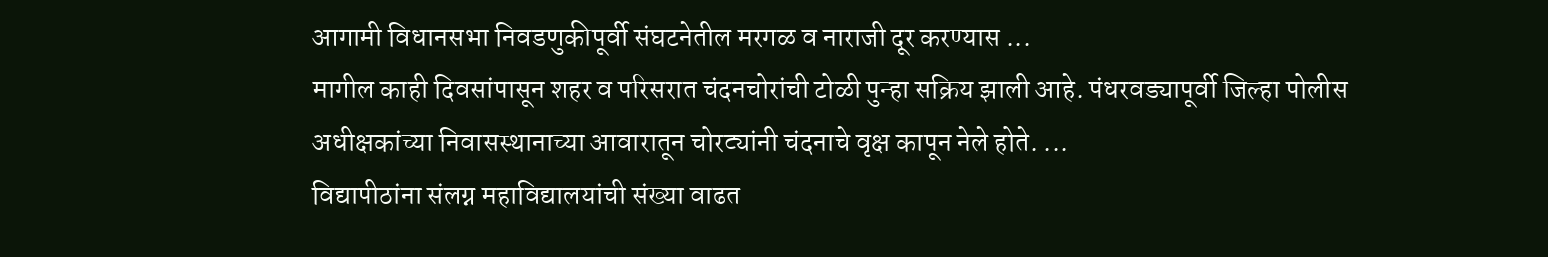आगामी विधानसभा निवडणुकीपूर्वी संघटनेतील मरगळ व नाराजी दूर करण्यास ...
मागील काही दिवसांपासून शहर व परिसरात चंदनचोरांची टोळी पुन्हा सक्रिय झाली आहे. पंधरवड्यापूर्वी जिल्हा पोलीस अधीक्षकांच्या निवासस्थानाच्या आवारातून चोरट्यांनी चंदनाचे वृक्ष कापून नेले होते. ...
विद्यापीठांना संलग्न महाविद्यालयांची संख्या वाढत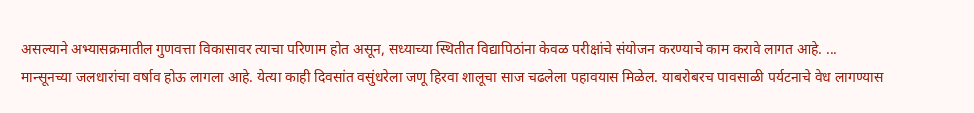असल्याने अभ्यासक्रमातील गुणवत्ता विकासावर त्याचा परिणाम होत असून, सध्याच्या स्थितीत विद्यापिठांना केवळ परीक्षांचे संयोजन करण्याचे काम करावे लागत आहे. ...
मान्सूनच्या जलधारांचा वर्षाव होऊ लागला आहे. येत्या काही दिवसांत वसुंधरेला जणू हिरवा शालूचा साज चढलेला पहावयास मिळेल. याबरोबरच पावसाळी पर्यटनाचे वेध लागण्यास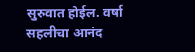सुरुवात होईल. वर्षा सहलीचा आनंद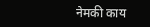नेमकी काय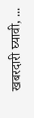खबरदारी घ्यावी, ...